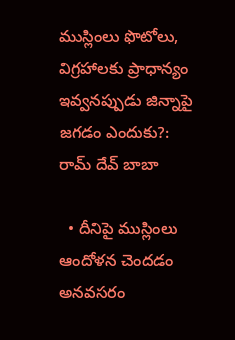ముస్లింలు ఫొటోలు, విగ్రహాలకు ప్రాధాన్యం ఇవ్వనప్పుడు జిన్నాపై జగడం ఎందుకు?: రామ్ దేవ్ బాబా

  • దీనిపై ముస్లింలు ఆందోళన చెందడం అనవసరం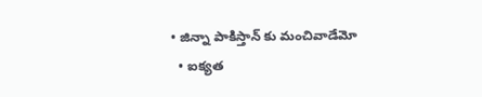• జిన్నా పాకిస్తాన్ కు మంచివాడేమో
  • ఐక్యత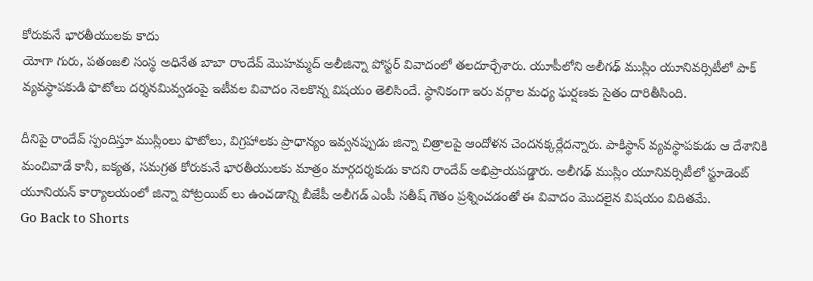కోరుకునే భారతీయులకు కాదు
యోగా గురు, పతంజలి సంస్థ అధినేత బాబా రాందేవ్ మొహమ్మద్ అలీజిన్నా పోస్టర్ వివాదంలో తలదూర్చేశారు. యూపీలోని అలీగఢ్ ముస్లిం యూనివర్సిటీలో పాక్ వ్యవస్థాపకుడి ఫొటోలు దర్శనమివ్వడంపై ఇటీవల వివాదం నెలకొన్న విషయం తెలిసిందే. స్థానికంగా ఇరు వర్గాల మధ్య ఘర్షణకు సైతం దారితీసింది.

దీనిపై రాందేవ్ స్పందిస్తూ ముస్లింలు ఫొటోలు, విగ్రహాలకు ప్రాధాన్యం ఇవ్వనప్పుడు జిన్నా చిత్రాలపై ఆందోళన చెందనక్కర్లేదన్నారు. పాకిస్థాన్ వ్యవస్థాపకుడు ఆ దేశానికి మంచివాడే కానీ, ఐక్యత, సమగ్రత కోరుకునే భారతీయులకు మాత్రం మార్గదర్శకుడు కాదని రాందేవ్ అభిప్రాయపడ్డారు. అలీగఢ్ ముస్లిం యూనివర్సిటీలో స్టూడెంట్ యూనియన్ కార్యాలయంలో జిన్నా పోట్రయిట్ లు ఉంచడాన్ని బీజేపీ అలీగడ్ ఎంపీ సతీష్ గౌతం ప్రశ్నించడంతో ఈ వివాదం మొదలైన విషయం విదితమే.
Go Back to Shorts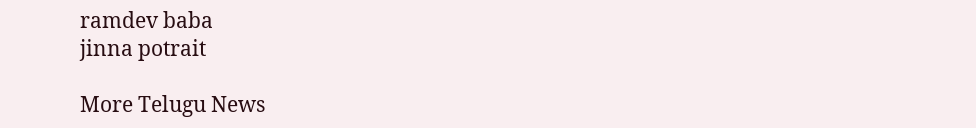ramdev baba
jinna potrait

More Telugu News